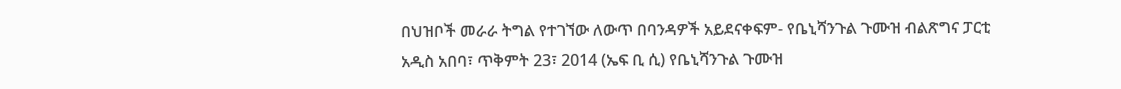በህዝቦች መራራ ትግል የተገኘው ለውጥ በባንዳዎች አይደናቀፍም- የቤኒሻንጉል ጉሙዝ ብልጽግና ፓርቲ
አዲስ አበባ፣ ጥቅምት 23፣ 2014 (ኤፍ ቢ ሲ) የቤኒሻንጉል ጉሙዝ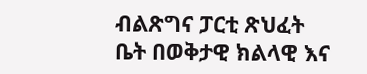ብልጽግና ፓርቲ ጽህፈት ቤት በወቅታዊ ክልላዊ እና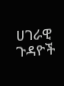ሀገራዊ ጉዳዮች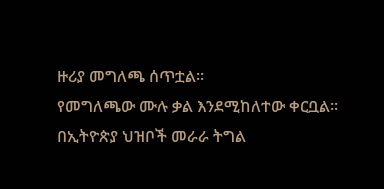ዙሪያ መግለጫ ሰጥቷል።
የመግለጫው ሙሉ ቃል እንደሚከለተው ቀርቧል።
በኢትዮጵያ ህዝቦች መራራ ትግል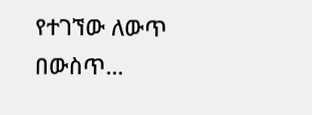የተገኘው ለውጥ በውስጥ…